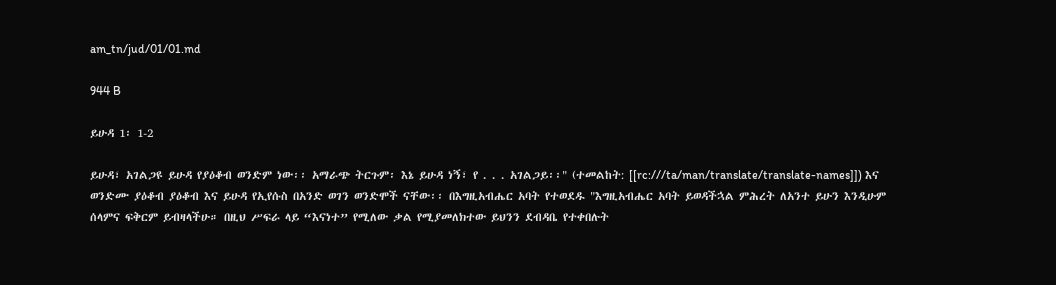am_tn/jud/01/01.md

944 B

ይሁዳ 1፡ 1-2

ይሁዳ፣ አገልጋዩ ይሁዳ የያዕቆብ ወንድም ነው፡፡ አማራጭ ትርጉም፡ እኔ ይሁዳ ነኝ፣ የ . . . አገልጋይ፡፡" (ተመልከት: [[rc:///ta/man/translate/translate-names]]) እና ወንድሙ ያዕቆብ ያዕቆብ እና ይሁዳ የኢየሱስ በአንድ ወገን ወንድሞች ናቸው፡፡ በእግዚአብሔር አባት የተወደዱ "እግዚአብሔር አባት ይወዳችኋል ምሕረት ለአንተ ይሁን እንዲሁም ሰላምና ፍቅርም ይብዛላችሁ። በዚህ ሥፍራ ላይ “እናነተ” የሚለው ቃል የሚያመለክተው ይህንን ደብዳቤ የተቀበሉት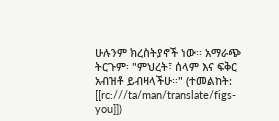ሁሉንም ክረስትያኖች ነው፡፡ አማራጭ ትርጉም፡ "ምህረት፣ ሰላም እና ፍቅር አብዝቶ ይብዛላችሁ፡፡" (ተመልከት: [[rc:///ta/man/translate/figs-you]])